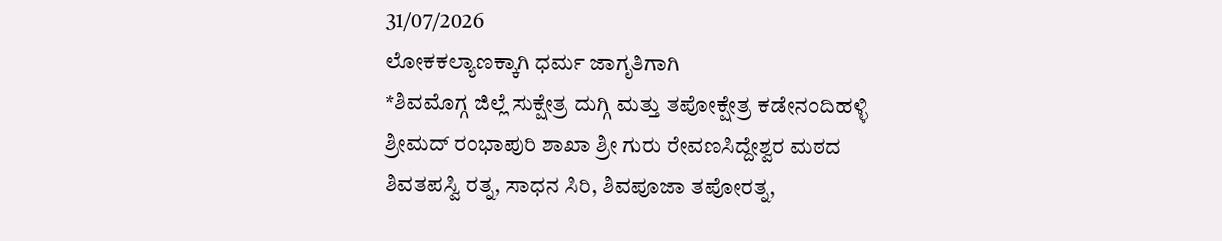31/07/2026
ಲೋಕಕಲ್ಯಾಣಕ್ಕಾಗಿ ಧರ್ಮ ಜಾಗೃತಿಗಾಗಿ
*ಶಿವಮೊಗ್ಗ ಜಿಲ್ಲೆ ಸುಕ್ಷೇತ್ರ ದುಗ್ಗಿ ಮತ್ತು ತಪೋಕ್ಷೇತ್ರ ಕಡೇನಂದಿಹಳ್ಳಿ
ಶ್ರೀಮದ್ ರಂಭಾಪುರಿ ಶಾಖಾ ಶ್ರೀ ಗುರು ರೇವಣಸಿದ್ದೇಶ್ವರ ಮಠದ
ಶಿವತಪಸ್ವಿ ರತ್ನ, ಸಾಧನ ಸಿರಿ, ಶಿವಪೂಜಾ ತಪೋರತ್ನ,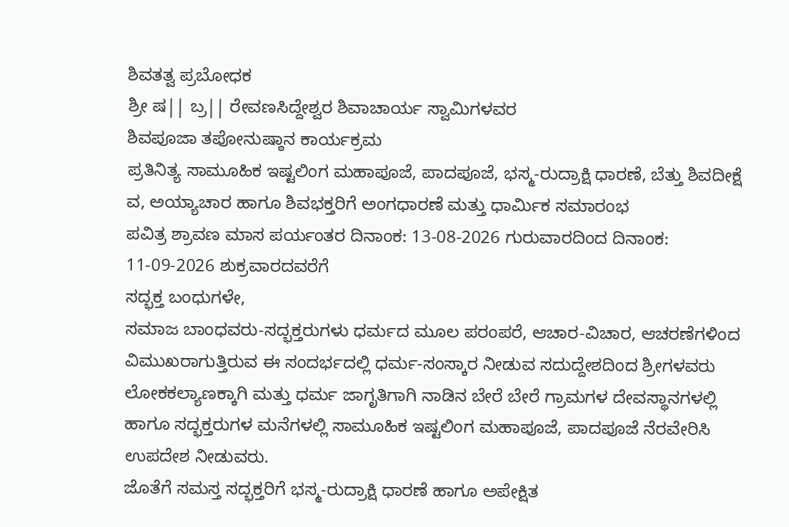ಶಿವತತ್ವ ಪ್ರಬೋಧಕ
ಶ್ರೀ ಷ|| ಬ್ರ|| ರೇವಣಸಿದ್ದೇಶ್ವರ ಶಿವಾಚಾರ್ಯ ಸ್ವಾಮಿಗಳವರ
ಶಿವಪೂಜಾ ತಪೋನುಷ್ಠಾನ ಕಾರ್ಯಕ್ರಮ
ಪ್ರತಿನಿತ್ಯ ಸಾಮೂಹಿಕ ಇಷ್ಟಲಿಂಗ ಮಹಾಪೂಜೆ, ಪಾದಪೂಜೆ, ಭಸ್ಮ-ರುದ್ರಾಕ್ಷಿ ಧಾರಣೆ, ಬೆತ್ತು ಶಿವದೀಕ್ಷೆ ವ, ಅಯ್ಯಾಚಾರ ಹಾಗೂ ಶಿವಭಕ್ತರಿಗೆ ಅಂಗಧಾರಣೆ ಮತ್ತು ಧಾರ್ಮಿಕ ಸಮಾರಂಭ
ಪವಿತ್ರ ಶ್ರಾವಣ ಮಾಸ ಪರ್ಯಂತರ ದಿನಾಂಕ: 13-08-2026 ಗುರುವಾರದಿಂದ ದಿನಾಂಕ: 11-09-2026 ಶುಕ್ರವಾರದವರೆಗೆ
ಸದ್ಭಕ್ತ ಬಂಧುಗಳೇ,
ಸಮಾಜ ಬಾಂಧವರು-ಸದ್ಭಕ್ತರುಗಳು ಧರ್ಮದ ಮೂಲ ಪರಂಪರೆ, ಆಚಾರ-ವಿಚಾರ, ಆಚರಣೆಗಳಿಂದ ವಿಮುಖರಾಗುತ್ತಿರುವ ಈ ಸಂದರ್ಭದಲ್ಲಿ ಧರ್ಮ-ಸಂಸ್ಕಾರ ನೀಡುವ ಸದುದ್ದೇಶದಿಂದ ಶ್ರೀಗಳವರು ಲೋಕಕಲ್ಯಾಣಕ್ಕಾಗಿ ಮತ್ತು ಧರ್ಮ ಜಾಗೃತಿಗಾಗಿ ನಾಡಿನ ಬೇರೆ ಬೇರೆ ಗ್ರಾಮಗಳ ದೇವಸ್ಥಾನಗಳಲ್ಲಿ ಹಾಗೂ ಸದ್ಭಕ್ತರುಗಳ ಮನೆಗಳಲ್ಲಿ ಸಾಮೂಹಿಕ ಇಷ್ಟಲಿಂಗ ಮಹಾಪೂಜೆ, ಪಾದಪೂಜೆ ನೆರವೇರಿಸಿ ಉಪದೇಶ ನೀಡುವರು.
ಜೊತೆಗೆ ಸಮಸ್ತ ಸದ್ಭಕ್ತರಿಗೆ ಭಸ್ಮ-ರುದ್ರಾಕ್ಷಿ ಧಾರಣೆ ಹಾಗೂ ಅಪೇಕ್ಷಿತ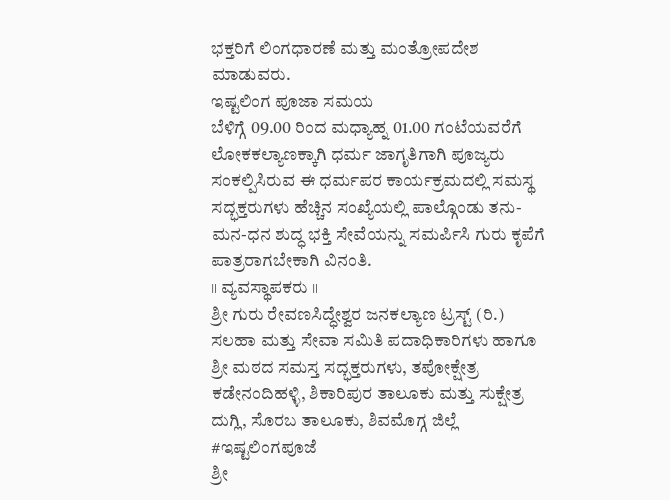ಭಕ್ತರಿಗೆ ಲಿಂಗಧಾರಣೆ ಮತ್ತು ಮಂತ್ರೋಪದೇಶ ಮಾಡುವರು.
ಇಷ್ಟಲಿಂಗ ಪೂಜಾ ಸಮಯ
ಬೆಳಿಗ್ಗೆ 09.00 ರಿಂದ ಮಧ್ಯಾಹ್ನ 01.00 ಗಂಟೆಯವರೆಗೆ
ಲೋಕಕಲ್ಯಾಣಕ್ಕಾಗಿ ಧರ್ಮ ಜಾಗೃತಿಗಾಗಿ ಪೂಜ್ಯರು ಸಂಕಲ್ಪಿಸಿರುವ ಈ ಧರ್ಮಪರ ಕಾರ್ಯಕ್ರಮದಲ್ಲಿ ಸಮಸ್ಥ ಸದ್ಭಕ್ತರುಗಳು ಹೆಚ್ಚಿನ ಸಂಖ್ಯೆಯಲ್ಲಿ ಪಾಲ್ಗೊಂಡು ತನು-ಮನ-ಧನ ಶುದ್ಧ ಭಕ್ತಿ ಸೇವೆಯನ್ನು ಸಮರ್ಪಿಸಿ ಗುರು ಕೃಪೆಗೆ ಪಾತ್ರರಾಗಬೇಕಾಗಿ ವಿನಂತಿ.
॥ ವ್ಯವಸ್ಥಾಪಕರು ॥
ಶ್ರೀ ಗುರು ರೇವಣಸಿದ್ಧೇಶ್ವರ ಜನಕಲ್ಯಾಣ ಟ್ರಸ್ಟ್ (ರಿ.)
ಸಲಹಾ ಮತ್ತು ಸೇವಾ ಸಮಿತಿ ಪದಾಧಿಕಾರಿಗಳು ಹಾಗೂ ಶ್ರೀ ಮಠದ ಸಮಸ್ತ ಸದ್ಭಕ್ತರುಗಳು, ತಪೋಕ್ಷೇತ್ರ ಕಡೇನಂದಿಹಳ್ಳಿ, ಶಿಕಾರಿಪುರ ತಾಲೂಕು ಮತ್ತು ಸುಕ್ಷೇತ್ರ ದುಗ್ಲಿ, ಸೊರಬ ತಾಲೂಕು, ಶಿವಮೊಗ್ಗ ಜಿಲ್ಲೆ
#ಇಷ್ಟಲಿಂಗಪೂಜೆ
ಶ್ರೀ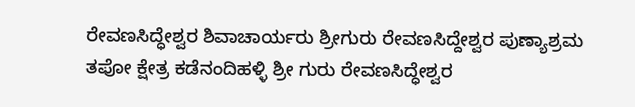ರೇವಣಸಿದ್ಧೇಶ್ವರ ಶಿವಾಚಾರ್ಯರು ಶ್ರೀಗುರು ರೇವಣಸಿದ್ದೇಶ್ವರ ಪುಣ್ಯಾಶ್ರಮ ತಪೋ ಕ್ಷೇತ್ರ ಕಡೆನಂದಿಹಳ್ಳಿ ಶ್ರೀ ಗುರು ರೇವಣಸಿದ್ಧೇಶ್ವರ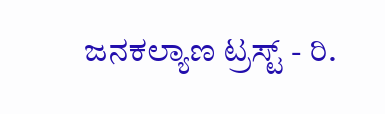ಜನಕಲ್ಯಾಣ ಟ್ರಸ್ಟ್ - ರಿ.